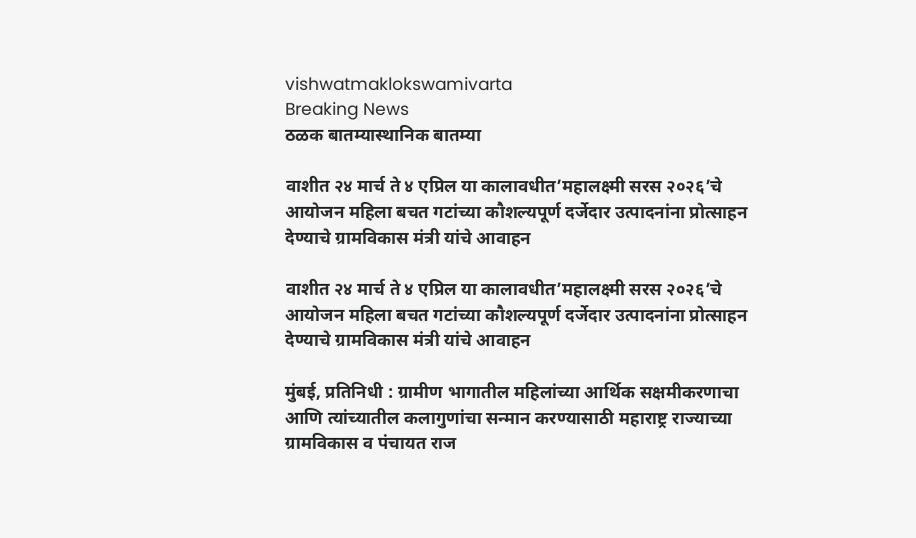vishwatmaklokswamivarta
Breaking News
ठळक बातम्यास्थानिक बातम्या

वाशीत २४ मार्च ते ४ एप्रिल या कालावधीत’महालक्ष्मी सरस २०२६’चे आयोजन महिला बचत गटांच्या कौशल्यपूर्ण दर्जेदार उत्पादनांना प्रोत्साहन देण्याचे ग्रामविकास मंत्री यांचे आवाहन

वाशीत २४ मार्च ते ४ एप्रिल या कालावधीत’महालक्ष्मी सरस २०२६’चे आयोजन महिला बचत गटांच्या कौशल्यपूर्ण दर्जेदार उत्पादनांना प्रोत्साहन देण्याचे ग्रामविकास मंत्री यांचे आवाहन

मुंबई, प्रतिनिधी : ग्रामीण भागातील महिलांच्या आर्थिक सक्षमीकरणाचा आणि त्यांच्यातील कलागुणांचा सन्मान करण्यासाठी महाराष्ट्र राज्याच्या ग्रामविकास व पंचायत राज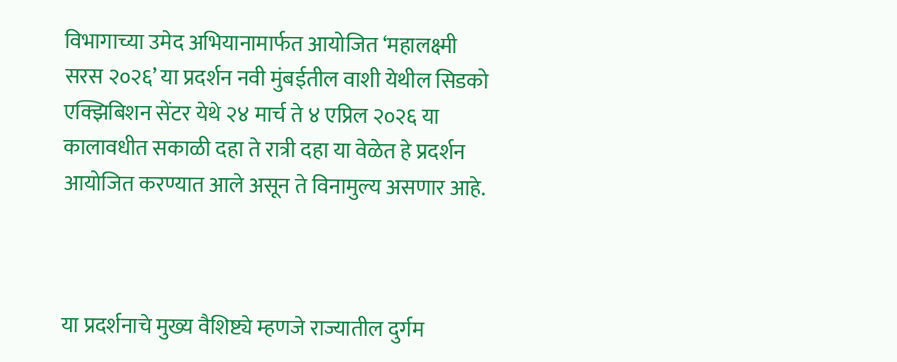विभागाच्या उमेद अभियानामार्फत आयोजित ‘महालक्ष्मी सरस २०२६’ या प्रदर्शन नवी मुंबईतील वाशी येथील सिडको एक्झिबिशन सेंटर येथे २४ मार्च ते ४ एप्रिल २०२६ या कालावधीत सकाळी दहा ते रात्री दहा या वेळेत हे प्रदर्शन आयोजित करण्यात आले असून ते विनामुल्य असणार आहे.



या प्रदर्शनाचे मुख्य वैशिष्ट्ये म्हणजे राज्यातील दुर्गम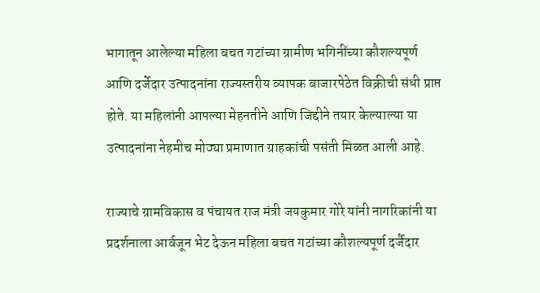भागातून आलेल्या महिला बचत गटांच्या ग्रामीण भगिनींच्या कौशल्यपूर्ण आणि दर्जेदार उत्पादनांना राज्यस्तरीय व्यापक बाजारपेठेत विक्रीची संधी प्राप्त होते. या महिलांनी आपल्या मेहनतीने आणि जिद्दीने तयार केल्याल्या या उत्पादनांना नेहमीच मोठ्या प्रमाणात ग्राहकांची पसंती मिळत आली आहे.

राज्याचे ग्रामविकास व पंचायत राज मंत्री जयकुमार गोरे यांनी नागरिकांनी या प्रदर्शनाला आर्वजून भेट देऊन महिला बचत गटांच्या कौशल्यपूर्ण दर्जैदार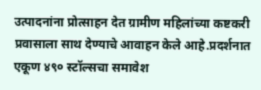उत्पादनांना प्रोत्साहन देत ग्रामीण महिलांच्या कष्टकरी प्रवासाला साथ देण्याचे आवाहन केले आहे.प्रदर्शनात एकूण ४९० स्टॉल्सचा समावेश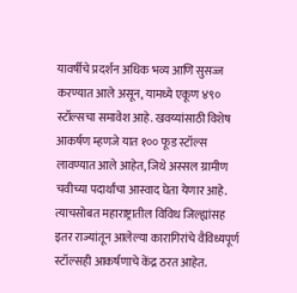यावर्षीचे प्रदर्शन अधिक भव्य आणि सुसज्ज करण्यात आले असून, यामध्ये एकूण ४९० स्टॉल्सचा समावेश आहे. खवय्यांसाठी विशेष आकर्षण म्हणजे यात १०० फूड स्टॉल्स लावण्यात आले आहेत, जिथे अस्सल ग्रामीण चवीच्या पदार्थांचा आस्वाद घेता येणार आहे. त्याचसोबत महाराष्ट्रातील विविध जिल्ह्यांसह इतर राज्यांतून आलेल्या कारागिरांचे वैविध्यपूर्ण स्टॉल्सही आकर्षणाचे केंद्र ठरत आहेत.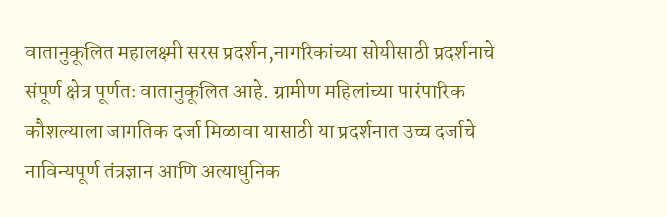वातानुकूलित महालक्ष्मी सरस प्रदर्शन,नागरिकांच्या सोयीसाठी प्रदर्शनाचे संपूर्ण क्षेत्र पूर्णतः वातानुकूलित आहे. ग्रामीण महिलांच्या पारंपारिक कौशल्याला जागतिक दर्जा मिळावा यासाठी या प्रदर्शनात उच्च दर्जाचे नाविन्यपूर्ण तंत्रज्ञान आणि अत्याधुनिक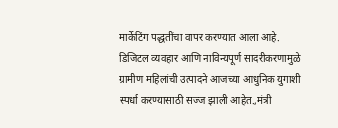मार्केटिंग पद्धतींचा वापर करण्यात आला आहे. डिजिटल व्यवहार आणि नाविन्यपूर्ण सादरीकरणामुळे ग्रामीण महिलांची उत्पादने आजच्या आधुनिक युगाशी स्पर्धा करण्यासाठी सज्ज झाली आहेत.,मंत्री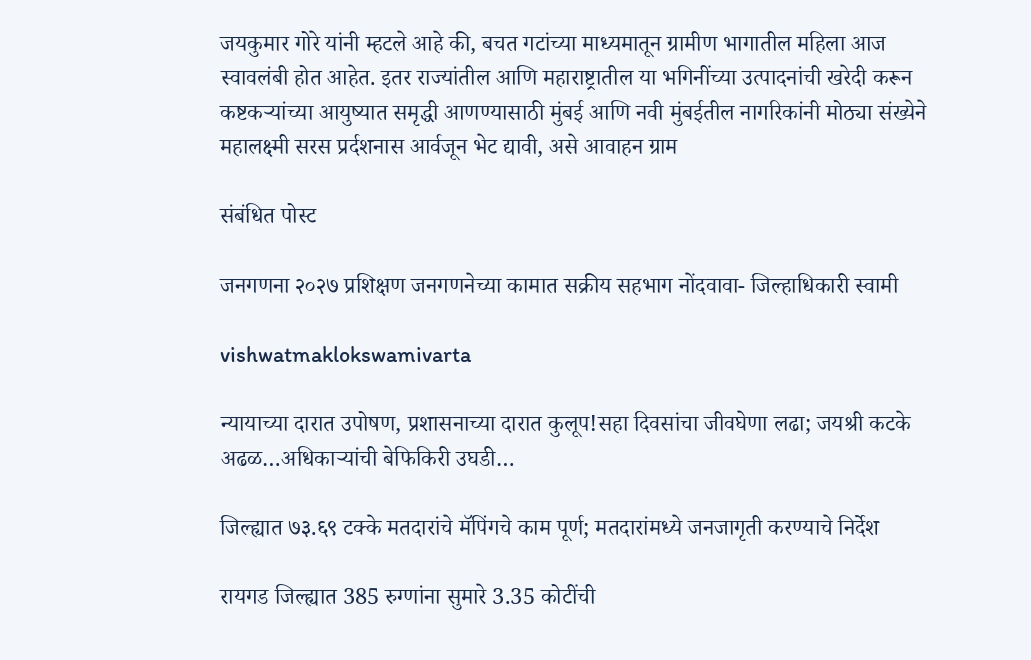जयकुमार गोरे यांनी म्हटले आहे की, बचत गटांच्या माध्यमातून ग्रामीण भागातील महिला आज स्वावलंबी होत आहेत. इतर राज्यांतील आणि महाराष्ट्रातील या भगिनींच्या उत्पादनांची खरेदी करून कष्टकऱ्यांच्या आयुष्यात समृद्धी आणण्यासाठी मुंबई आणि नवी मुंबईतील नागरिकांनी मोठ्या संख्येने महालक्ष्मी सरस प्रर्दशनास आर्वजून भेट द्यावी, असे आवाहन ग्राम

संबंधित पोस्ट

जनगणना २०२७ प्रशिक्षण जनगणनेच्या कामात सक्रीय सहभाग नोंदवावा- जिल्हाधिकारी स्वामी

vishwatmaklokswamivarta

न्यायाच्या दारात उपोषण, प्रशासनाच्या दारात कुलूप!सहा दिवसांचा जीवघेणा लढा; जयश्री कटके अढळ…अधिकाऱ्यांची बेफिकिरी उघडी…

जिल्ह्यात ७३.६९ टक्के मतदारांचे मॅपिंगचे काम पूर्ण; मतदारांमध्ये जनजागृती करण्याचे निर्देश

रायगड जिल्ह्यात 385 रुग्णांना सुमारे 3.35 कोटींची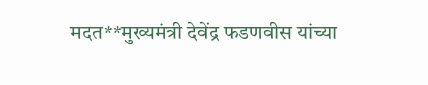मदत**मुख्यमंत्री देवेंद्र फडणवीस यांच्या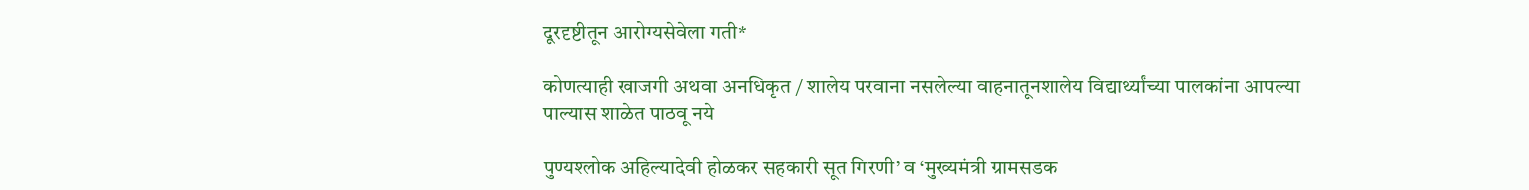दूरदृष्टीतून आरोग्यसेवेला गती*

कोणत्याही खाजगी अथवा अनधिकृत / शालेय परवाना नसलेल्या वाहनातूनशालेय विद्यार्थ्यांच्या पालकांना आपल्या पाल्यास शाळेत पाठवू नये

पुण्यश्लोक अहिल्यादेवी होळकर सहकारी सूत गिरणी’ व ‘मुख्यमंत्री ग्रामसडक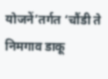योजनें’तर्गत ‘चौंडी ते निमगाव डाकू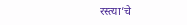रस्त्या’चे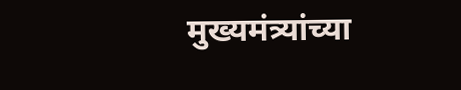मुख्यमंत्र्यांच्या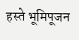हस्ते भूमिपूजन